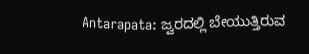Antarapata: ಜ್ವರದಲ್ಲಿ ಬೇಯುತ್ತಿರುವ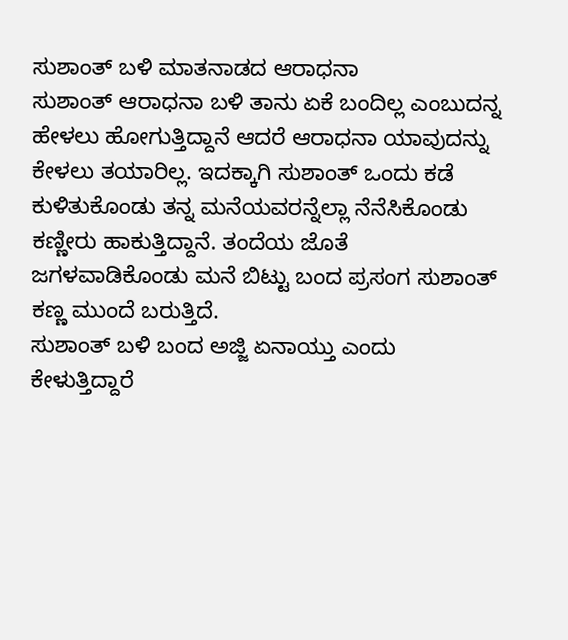ಸುಶಾಂತ್ ಬಳಿ ಮಾತನಾಡದ ಆರಾಧನಾ
ಸುಶಾಂತ್ ಆರಾಧನಾ ಬಳಿ ತಾನು ಏಕೆ ಬಂದಿಲ್ಲ ಎಂಬುದನ್ನ ಹೇಳಲು ಹೋಗುತ್ತಿದ್ದಾನೆ ಆದರೆ ಆರಾಧನಾ ಯಾವುದನ್ನು ಕೇಳಲು ತಯಾರಿಲ್ಲ. ಇದಕ್ಕಾಗಿ ಸುಶಾಂತ್ ಒಂದು ಕಡೆ ಕುಳಿತುಕೊಂಡು ತನ್ನ ಮನೆಯವರನ್ನೆಲ್ಲಾ ನೆನೆಸಿಕೊಂಡು ಕಣ್ಣೀರು ಹಾಕುತ್ತಿದ್ದಾನೆ. ತಂದೆಯ ಜೊತೆ ಜಗಳವಾಡಿಕೊಂಡು ಮನೆ ಬಿಟ್ಟು ಬಂದ ಪ್ರಸಂಗ ಸುಶಾಂತ್ ಕಣ್ಣ ಮುಂದೆ ಬರುತ್ತಿದೆ.
ಸುಶಾಂತ್ ಬಳಿ ಬಂದ ಅಜ್ಜಿ ಏನಾಯ್ತು ಎಂದು ಕೇಳುತ್ತಿದ್ದಾರೆ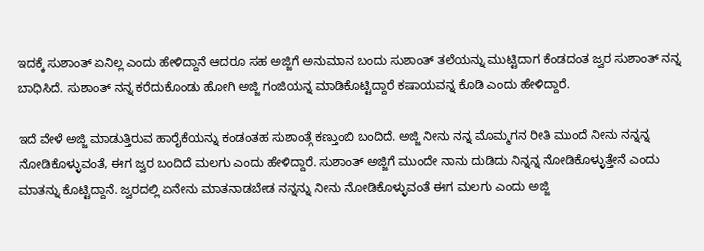ಇದಕ್ಕೆ ಸುಶಾಂತ್ ಏನಿಲ್ಲ ಎಂದು ಹೇಳಿದ್ದಾನೆ ಆದರೂ ಸಹ ಅಜ್ಜಿಗೆ ಅನುಮಾನ ಬಂದು ಸುಶಾಂತ್ ತಲೆಯನ್ನು ಮುಟ್ಟಿದಾಗ ಕೆಂಡದಂತ ಜ್ವರ ಸುಶಾಂತ್ ನನ್ನ ಬಾಧಿಸಿದೆ. ಸುಶಾಂತ್ ನನ್ನ ಕರೆದುಕೊಂಡು ಹೋಗಿ ಅಜ್ಜಿ ಗಂಜಿಯನ್ನ ಮಾಡಿಕೊಟ್ಟಿದ್ದಾರೆ ಕಷಾಯವನ್ನ ಕೊಡಿ ಎಂದು ಹೇಳಿದ್ದಾರೆ.

ಇದೆ ವೇಳೆ ಅಜ್ಜಿ ಮಾಡುತ್ತಿರುವ ಹಾರೈಕೆಯನ್ನು ಕಂಡಂತಹ ಸುಶಾಂತ್ಗೆ ಕಣ್ತುಂಬಿ ಬಂದಿದೆ. ಅಜ್ಜಿ ನೀನು ನನ್ನ ಮೊಮ್ಮಗನ ರೀತಿ ಮುಂದೆ ನೀನು ನನ್ನನ್ನ ನೋಡಿಕೊಳ್ಳುವಂತೆ, ಈಗ ಜ್ವರ ಬಂದಿದೆ ಮಲಗು ಎಂದು ಹೇಳಿದ್ದಾರೆ. ಸುಶಾಂತ್ ಅಜ್ಜಿಗೆ ಮುಂದೇ ನಾನು ದುಡಿದು ನಿನ್ನನ್ನ ನೋಡಿಕೊಳ್ಳುತ್ತೇನೆ ಎಂದು ಮಾತನ್ನು ಕೊಟ್ಟಿದ್ದಾನೆ. ಜ್ವರದಲ್ಲಿ ಏನೇನು ಮಾತನಾಡಬೇಡ ನನ್ನನ್ನು ನೀನು ನೋಡಿಕೊಳ್ಳುವಂತೆ ಈಗ ಮಲಗು ಎಂದು ಅಜ್ಜಿ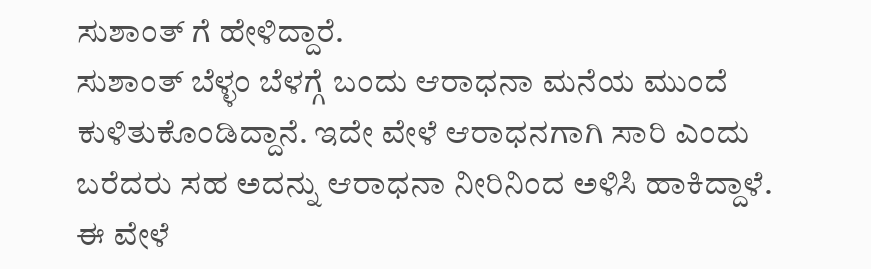ಸುಶಾಂತ್ ಗೆ ಹೇಳಿದ್ದಾರೆ.
ಸುಶಾಂತ್ ಬೆಳ್ಳಂ ಬೆಳಗ್ಗೆ ಬಂದು ಆರಾಧನಾ ಮನೆಯ ಮುಂದೆ ಕುಳಿತುಕೊಂಡಿದ್ದಾನೆ. ಇದೇ ವೇಳೆ ಆರಾಧನಗಾಗಿ ಸಾರಿ ಎಂದು ಬರೆದರು ಸಹ ಅದನ್ನು ಆರಾಧನಾ ನೀರಿನಿಂದ ಅಳಿಸಿ ಹಾಕಿದ್ದಾಳೆ. ಈ ವೇಳೆ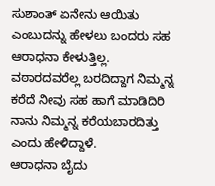ಸುಶಾಂತ್ ಏನೇನು ಆಯಿತು ಎಂಬುದನ್ನು ಹೇಳಲು ಬಂದರು ಸಹ ಆರಾಧನಾ ಕೇಳುತ್ತಿಲ್ಲ. ವಠಾರದವರೆಲ್ಲ ಬರದಿದ್ದಾಗ ನಿಮ್ಮನ್ನ ಕರೆದೆ ನೀವು ಸಹ ಹಾಗೆ ಮಾಡಿದಿರಿ ನಾನು ನಿಮ್ಮನ್ನ ಕರೆಯಬಾರದಿತ್ತು ಎಂದು ಹೇಳಿದ್ದಾಳೆ.
ಆರಾಧನಾ ಬೈದು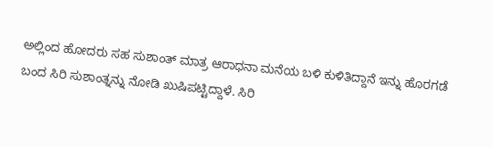ಅಲ್ಲಿಂದ ಹೋದರು ಸಹ ಸುಶಾಂತ್ ಮಾತ್ರ ಆರಾಧನಾ ಮನೆಯ ಬಳಿ ಕುಳಿತಿದ್ದಾನೆ ಇನ್ನು ಹೊರಗಡೆ ಬಂದ ಸಿರಿ ಸುಶಾಂತ್ನನ್ನು ನೋಡಿ ಖುಷಿಪಟ್ಟಿದ್ದಾಳೆ. ಸಿರಿ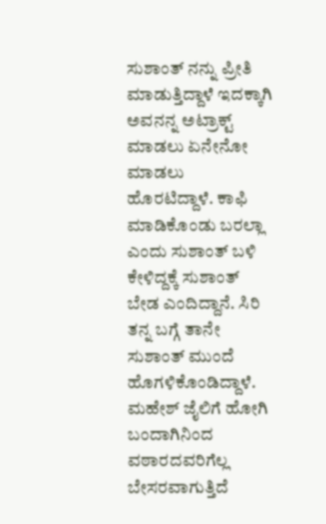ಸುಶಾಂತ್ ನನ್ನು ಪ್ರೀತಿ ಮಾಡುತ್ತಿದ್ದಾಳೆ ಇದಕ್ಕಾಗಿ ಅವನನ್ನ ಅಟ್ರಾಕ್ಟ್ ಮಾಡಲು ಏನೇನೋ ಮಾಡಲು ಹೊರಟಿದ್ದಾಳೆ. ಕಾಫಿ ಮಾಡಿಕೊಂಡು ಬರಲ್ಲಾ ಎಂದು ಸುಶಾಂತ್ ಬಳಿ ಕೇಳಿದ್ದಕ್ಕೆ ಸುಶಾಂತ್ ಬೇಡ ಎಂದಿದ್ದಾನೆ. ಸಿರಿ ತನ್ನ ಬಗ್ಗೆ ತಾನೇ ಸುಶಾಂತ್ ಮುಂದೆ ಹೊಗಳಿಕೊಂಡಿದ್ದಾಳೆ.
ಮಹೇಶ್ ಜೈಲಿಗೆ ಹೋಗಿ ಬಂದಾಗಿನಿಂದ ವಠಾರದವರಿಗೆಲ್ಲ ಬೇಸರವಾಗುತ್ತಿದೆ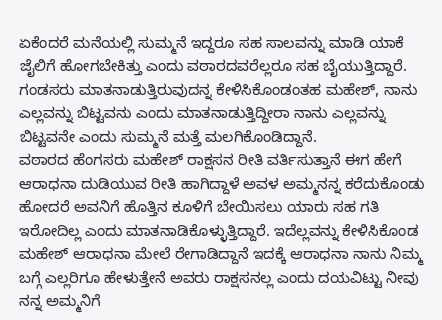ಏಕೆಂದರೆ ಮನೆಯಲ್ಲಿ ಸುಮ್ಮನೆ ಇದ್ದರೂ ಸಹ ಸಾಲವನ್ನು ಮಾಡಿ ಯಾಕೆ ಜೈಲಿಗೆ ಹೋಗಬೇಕಿತ್ತು ಎಂದು ವಠಾರದವರೆಲ್ಲರೂ ಸಹ ಬೈಯುತ್ತಿದ್ದಾರೆ. ಗಂಡಸರು ಮಾತನಾಡುತ್ತಿರುವುದನ್ನ ಕೇಳಿಸಿಕೊಂಡಂತಹ ಮಹೇಶ್, ನಾನು ಎಲ್ಲವನ್ನು ಬಿಟ್ಟವನು ಎಂದು ಮಾತನಾಡುತ್ತಿದ್ದೀರಾ ನಾನು ಎಲ್ಲವನ್ನು ಬಿಟ್ಟವನೇ ಎಂದು ಸುಮ್ಮನೆ ಮತ್ತೆ ಮಲಗಿಕೊಂಡಿದ್ದಾನೆ.
ವಠಾರದ ಹೆಂಗಸರು ಮಹೇಶ್ ರಾಕ್ಷಸನ ರೀತಿ ವರ್ತಿಸುತ್ತಾನೆ ಈಗ ಹೇಗೆ ಆರಾಧನಾ ದುಡಿಯುವ ರೀತಿ ಹಾಗಿದ್ದಾಳೆ ಅವಳ ಅಮ್ಮನನ್ನ ಕರೆದುಕೊಂಡು ಹೋದರೆ ಅವನಿಗೆ ಹೊತ್ತಿನ ಕೂಳಿಗೆ ಬೇಯಿಸಲು ಯಾರು ಸಹ ಗತಿ ಇರೋದಿಲ್ಲ ಎಂದು ಮಾತನಾಡಿಕೊಳ್ಳುತ್ತಿದ್ದಾರೆ. ಇದೆಲ್ಲವನ್ನು ಕೇಳಿಸಿಕೊಂಡ ಮಹೇಶ್ ಆರಾಧನಾ ಮೇಲೆ ರೇಗಾಡಿದ್ದಾನೆ ಇದಕ್ಕೆ ಆರಾಧನಾ ನಾನು ನಿಮ್ಮ ಬಗ್ಗೆ ಎಲ್ಲರಿಗೂ ಹೇಳುತ್ತೇನೆ ಅವರು ರಾಕ್ಷಸನಲ್ಲ ಎಂದು ದಯವಿಟ್ಟು ನೀವು ನನ್ನ ಅಮ್ಮನಿಗೆ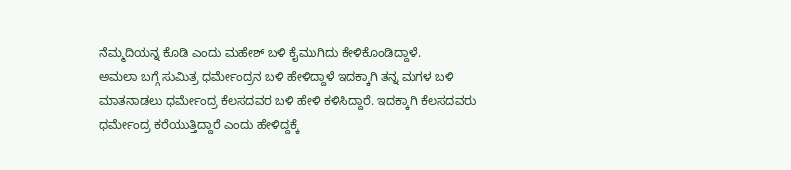ನೆಮ್ಮದಿಯನ್ನ ಕೊಡಿ ಎಂದು ಮಹೇಶ್ ಬಳಿ ಕೈಮುಗಿದು ಕೇಳಿಕೊಂಡಿದ್ದಾಳೆ.
ಅಮಲಾ ಬಗ್ಗೆ ಸುಮಿತ್ರ ಧರ್ಮೇಂದ್ರನ ಬಳಿ ಹೇಳಿದ್ದಾಳೆ ಇದಕ್ಕಾಗಿ ತನ್ನ ಮಗಳ ಬಳಿ ಮಾತನಾಡಲು ಧರ್ಮೇಂದ್ರ ಕೆಲಸದವರ ಬಳಿ ಹೇಳಿ ಕಳಿಸಿದ್ದಾರೆ. ಇದಕ್ಕಾಗಿ ಕೆಲಸದವರು ಧರ್ಮೇಂದ್ರ ಕರೆಯುತ್ತಿದ್ದಾರೆ ಎಂದು ಹೇಳಿದ್ದಕ್ಕೆ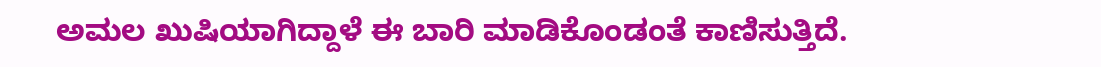ಅಮಲ ಖುಷಿಯಾಗಿದ್ದಾಳೆ ಈ ಬಾರಿ ಮಾಡಿಕೊಂಡಂತೆ ಕಾಣಿಸುತ್ತಿದೆ.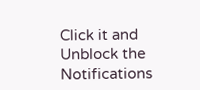Click it and Unblock the Notifications